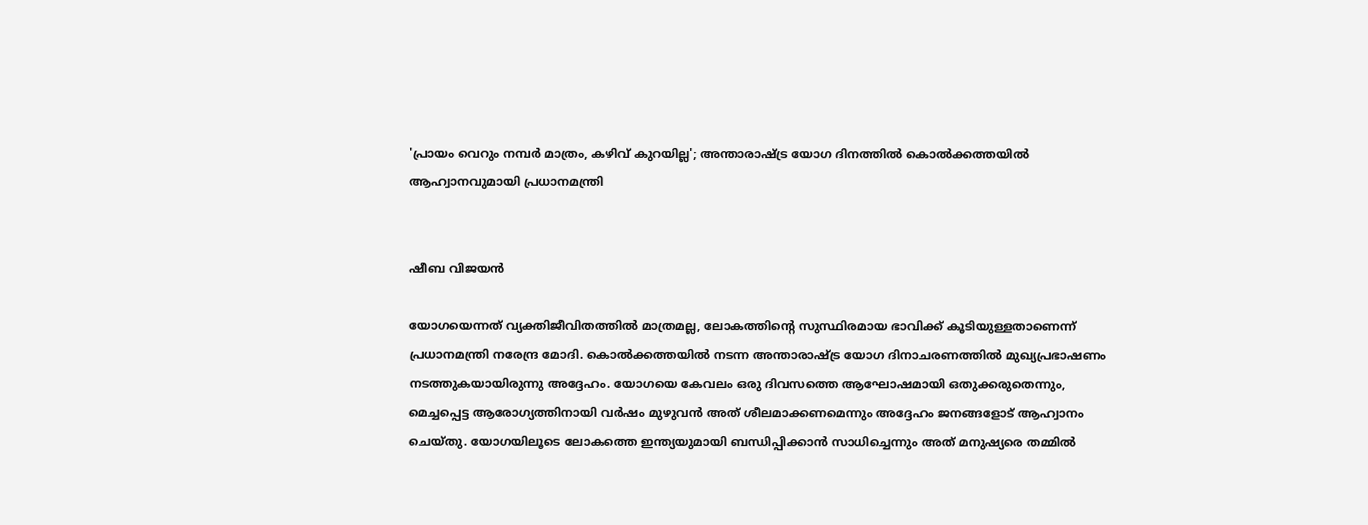'പ്രായം വെറും നമ്പർ മാത്രം, കഴിവ് കുറയില്ല'; അന്താരാഷ്ട്ര യോഗ ദിനത്തിൽ കൊൽക്കത്തയിൽ ആഹ്വാനവുമായി പ്രധാനമന്ത്രി


ഷീബ വിജയൻ

യോഗയെന്നത് വ്യക്തിജീവിതത്തിൽ മാത്രമല്ല, ലോകത്തിന്റെ സുസ്ഥിരമായ ഭാവിക്ക് കൂടിയുള്ളതാണെന്ന് പ്രധാനമന്ത്രി നരേന്ദ്ര മോദി. കൊല്‍ക്കത്തയില്‍ നടന്ന അന്താരാഷ്ട്ര യോഗ ദിനാചരണത്തിൽ മുഖ്യപ്രഭാഷണം നടത്തുകയായിരുന്നു അദ്ദേഹം. യോഗയെ കേവലം ഒരു ദിവസത്തെ ആഘോഷമായി ഒതുക്കരുതെന്നും, മെച്ചപ്പെട്ട ആരോഗ്യത്തിനായി വര്‍ഷം മുഴുവന്‍ അത് ശീലമാക്കണമെന്നും അദ്ദേഹം ജനങ്ങളോട് ആഹ്വാനം ചെയ്തു. യോഗയിലൂടെ ലോകത്തെ ഇന്ത്യയുമായി ബന്ധിപ്പിക്കാൻ സാധിച്ചെന്നും അത് മനുഷ്യരെ തമ്മിൽ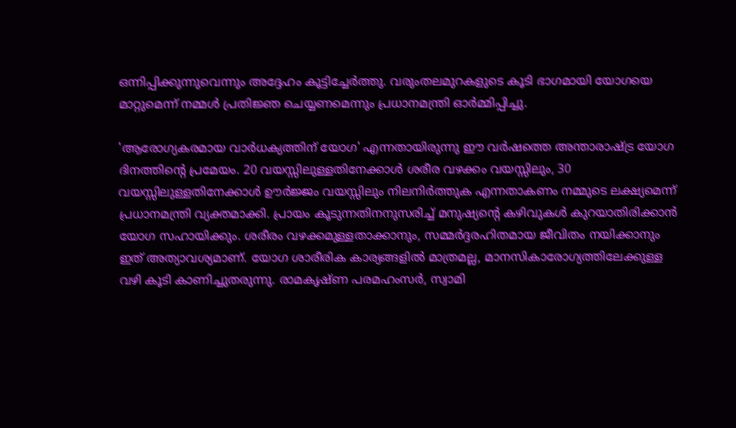ഒന്നിപ്പിക്കുന്നുവെന്നും അദ്ദേഹം കൂട്ടിച്ചേർത്തു. വരുംതലമുറകളുടെ കൂടി ഭാഗമായി യോഗയെ മാറ്റുമെന്ന് നമ്മൾ പ്രതിജ്ഞ ചെയ്യണമെന്നും പ്രധാനമന്ത്രി ഓർമ്മിപ്പിച്ചു.

'ആരോഗ്യകരമായ വാര്‍ധക്യത്തിന് യോഗ' എന്നതായിരുന്നു ഈ വര്‍ഷത്തെ അന്താരാഷ്ട്ര യോഗ ദിനത്തിന്റെ പ്രമേയം. 20 വയസ്സിലുള്ളതിനേക്കാള്‍ ശരീര വഴക്കം വയസ്സിലും, 30 വയസ്സിലുള്ളതിനേക്കാള്‍ ഊര്‍ജ്ജം വയസ്സിലും നിലനിർത്തുക എന്നതാകണം നമ്മുടെ ലക്ഷ്യമെന്ന് പ്രധാനമന്ത്രി വ്യക്തമാക്കി. പ്രായം കൂടുന്നതിനനുസരിച്ച് മനുഷ്യന്റെ കഴിവുകൾ കുറയാതിരിക്കാൻ യോഗ സഹായിക്കും. ശരീരം വഴക്കമുള്ളതാക്കാനും, സമ്മര്‍ദ്ദരഹിതമായ ജീവിതം നയിക്കാനും ഇത് അത്യാവശ്യമാണ്. യോഗ ശാരീരിക കാര്യങ്ങളില്‍ മാത്രമല്ല, മാനസികാരോഗ്യത്തിലേക്കുള്ള വഴി കൂടി കാണിച്ചുതരുന്നു. രാമകൃഷ്ണ പരമഹംസര്‍, സ്വാമി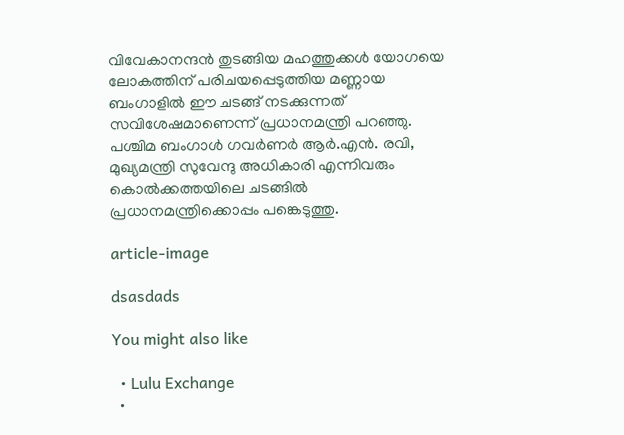വിവേകാനന്ദന്‍ തുടങ്ങിയ മഹത്തുക്കൾ യോഗയെ ലോകത്തിന് പരിചയപ്പെടുത്തിയ മണ്ണായ ബംഗാളില്‍ ഈ ചടങ്ങ് നടക്കുന്നത് സവിശേഷമാണെന്ന് പ്രധാനമന്ത്രി പറഞ്ഞു. പശ്ചിമ ബംഗാള്‍ ഗവര്‍ണര്‍ ആര്‍.എന്‍. രവി, മുഖ്യമന്ത്രി സുവേന്ദു അധികാരി എന്നിവരും കൊല്‍ക്കത്തയിലെ ചടങ്ങില്‍ പ്രധാനമന്ത്രിക്കൊപ്പം പങ്കെടുത്തു.

article-image

dsasdads

You might also like

  • Lulu Exchange
  •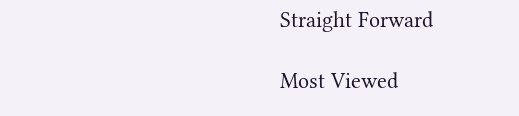Straight Forward

Most Viewed